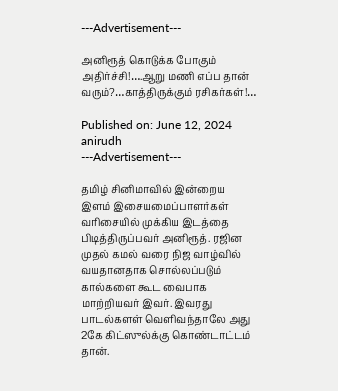---Advertisement---

அனிரூத் கொடுக்க போகும் அதிர்ச்சி!….ஆறு மணி எப்ப தான் வரும்?…காத்திருக்கும் ரசிகர்கள்!…

Published on: June 12, 2024
anirudh
---Advertisement---

தமிழ் சினிமாவில் இன்றைய இளம் இசையமைப்பாளர்கள் வரிசையில் முக்கிய இடத்தை பிடித்திருப்பவர் அனிரூத். ரஜின முதல் கமல் வரை நிஜ வாழ்வில் வயதானதாக சொல்லப்படும் கால்களை கூட வைபாக மாற்றியவர் இவர். இவரது பாடல்களள் வெளிவந்தாலே அது 2கே கிட்ஸுல்க்கு கொண்டாட்டம் தான்.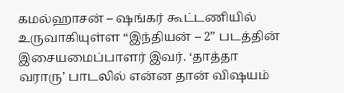கமல்ஹாசன் – ஷங்கர் கூட்டணியில் உருவாகியுள்ள “இந்தியன் – 2” படத்தின் இசையமைப்பாளர் இவர். ‘தாத்தா வராரு’ பாடலில் என்ன தான் விஷயம்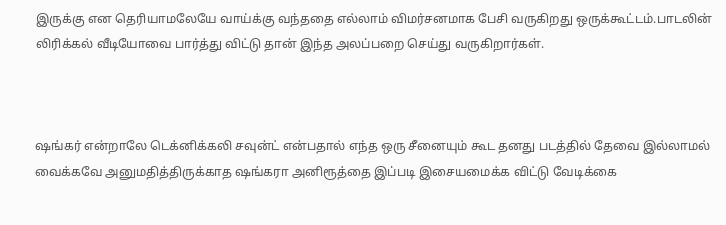இருக்கு என தெரியாமலேயே வாய்க்கு வந்ததை எல்லாம் விமர்சனமாக பேசி வருகிறது ஒருக்கூட்டம்.பாடலின் லிரிக்கல் வீடியோவை பார்த்து விட்டு தான் இந்த அலப்பறை செய்து வருகிறார்கள்.



ஷங்கர் என்றாலே டெக்னிக்கலி சவுன்ட் என்பதால் எந்த ஒரு சீனையும் கூட தனது படத்தில் தேவை இல்லாமல் வைக்கவே அனுமதித்திருக்காத ஷங்கரா அனிரூத்தை இப்படி இசையமைக்க விட்டு வேடிக்கை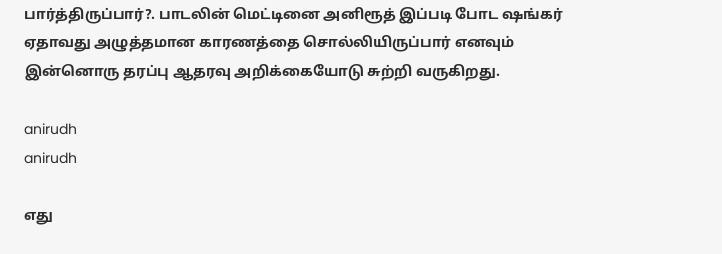பார்த்திருப்பார்?. பாடலின் மெட்டினை அனிரூத் இப்படி போட ஷங்கர் ஏதாவது அழுத்தமான காரணத்தை சொல்லியிருப்பார் எனவும் இன்னொரு தரப்பு ஆதரவு அறிக்கையோடு சுற்றி வருகிறது.

anirudh
anirudh

எது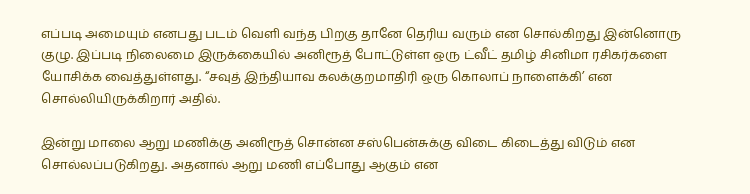எப்படி அமையும் எனபது படம் வெளி வந்த பிறகு தானே தெரிய வரும் என சொல்கிறது இன்னொரு குழு. இப்படி நிலைமை இருக்கையில் அனிரூத் போட்டுள்ள ஒரு ட்வீட் தமிழ் சினிமா ரசிகர்களை யோசிக்க வைத்துள்ளது. “சவுத் இந்தியாவ கலக்குறமாதிரி ஒரு கொலாப் நாளைக்கி’ என சொல்லியிருக்கிறார் அதில்.

இன்று மாலை ஆறு மணிக்கு அனிரூத் சொன்ன சஸ்பென்சுக்கு விடை கிடைத்து விடும் என சொல்லப்படுகிறது. அதனால் ஆறு மணி எப்போது ஆகும் என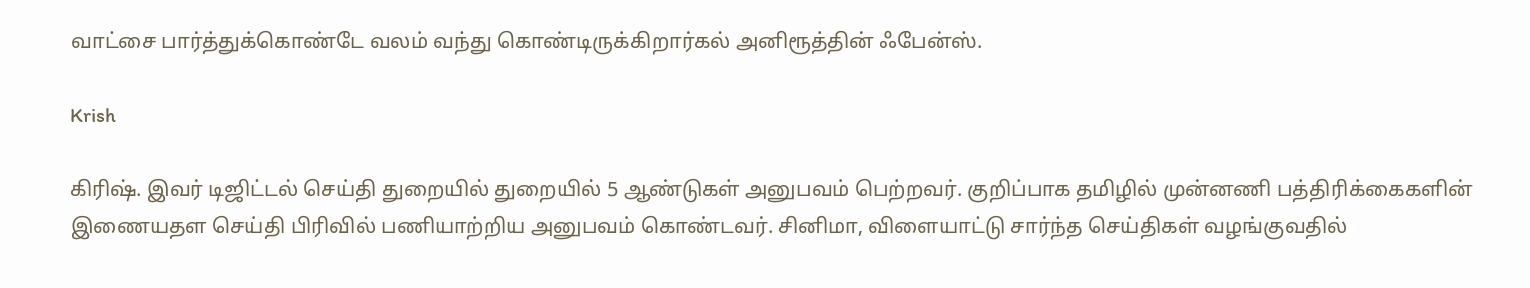வாட்சை பார்த்துக்கொண்டே வலம் வந்து கொண்டிருக்கிறார்கல் அனிரூத்தின் ஃபேன்ஸ்.

Krish

கிரிஷ். இவர் டிஜிட்டல் செய்தி துறையில் துறையில் 5 ஆண்டுகள் அனுபவம் பெற்றவர். குறிப்பாக தமிழில் முன்னணி பத்திரிக்கைகளின் இணையதள செய்தி பிரிவில் பணியாற்றிய அனுபவம் கொண்டவர். சினிமா, விளையாட்டு சார்ந்த செய்திகள் வழங்குவதில்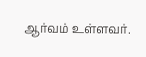ஆர்வம் உள்ளவர்.